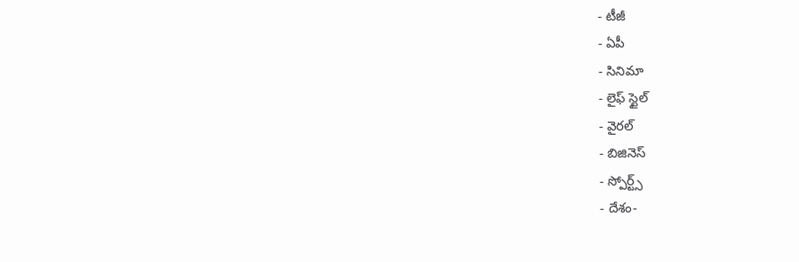- టీజీ
- ఏపీ
- సినిమా
- లైఫ్ స్టైల్
- వైరల్
- బిజినెస్
- స్పోర్ట్స్
- దేశం-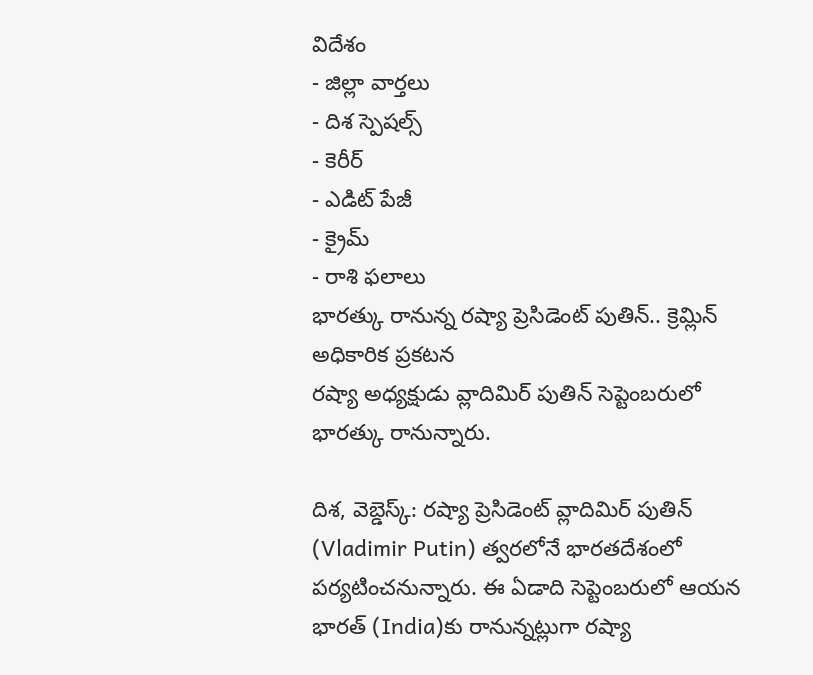విదేశం
- జిల్లా వార్తలు
- దిశ స్పెషల్స్
- కెరీర్
- ఎడిట్ పేజీ
- క్రైమ్
- రాశి ఫలాలు
భారత్కు రానున్న రష్యా ప్రెసిడెంట్ పుతిన్.. క్రెమ్లిన్ అధికారిక ప్రకటన
రష్యా అధ్యక్షుడు వ్లాదిమిర్ పుతిన్ సెప్టెంబరులో భారత్కు రానున్నారు.

దిశ, వెబ్డెస్క్: రష్యా ప్రెసిడెంట్ వ్లాదిమిర్ పుతిన్ (Vladimir Putin) త్వరలోనే భారతదేశంలో పర్యటించనున్నారు. ఈ ఏడాది సెప్టెంబరులో ఆయన భారత్ (India)కు రానున్నట్లుగా రష్యా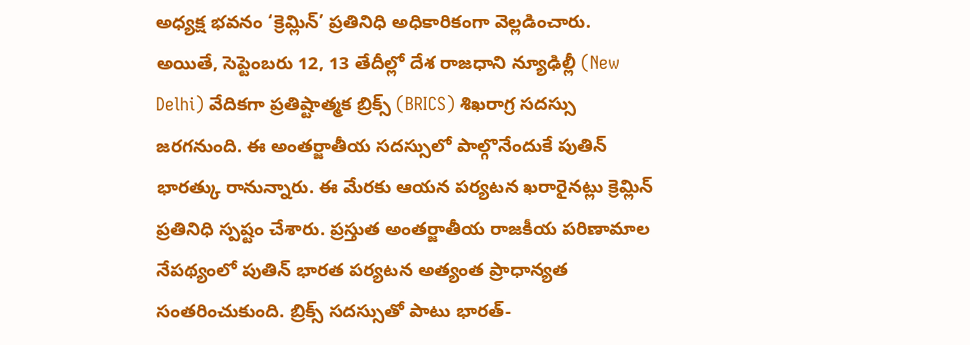అధ్యక్ష భవనం ‘క్రెమ్లిన్’ ప్రతినిధి అధికారికంగా వెల్లడించారు. అయితే, సెప్టెంబరు 12, 13 తేదీల్లో దేశ రాజధాని న్యూఢిల్లీ (New Delhi) వేదికగా ప్రతిష్టాత్మక బ్రిక్స్ (BRICS) శిఖరాగ్ర సదస్సు జరగనుంది. ఈ అంతర్జాతీయ సదస్సులో పాల్గొనేందుకే పుతిన్ భారత్కు రానున్నారు. ఈ మేరకు ఆయన పర్యటన ఖరారైనట్లు క్రెమ్లిన్ ప్రతినిధి స్పష్టం చేశారు. ప్రస్తుత అంతర్జాతీయ రాజకీయ పరిణామాల నేపథ్యంలో పుతిన్ భారత పర్యటన అత్యంత ప్రాధాన్యత సంతరించుకుంది. బ్రిక్స్ సదస్సుతో పాటు భారత్-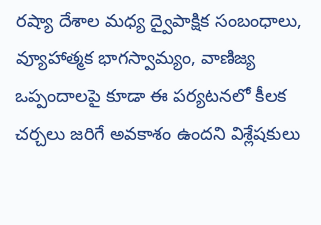రష్యా దేశాల మధ్య ద్వైపాక్షిక సంబంధాలు, వ్యూహాత్మక భాగస్వామ్యం, వాణిజ్య ఒప్పందాలపై కూడా ఈ పర్యటనలో కీలక చర్చలు జరిగే అవకాశం ఉందని విశ్లేషకులు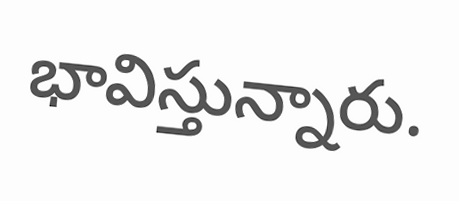భావిస్తున్నారు.